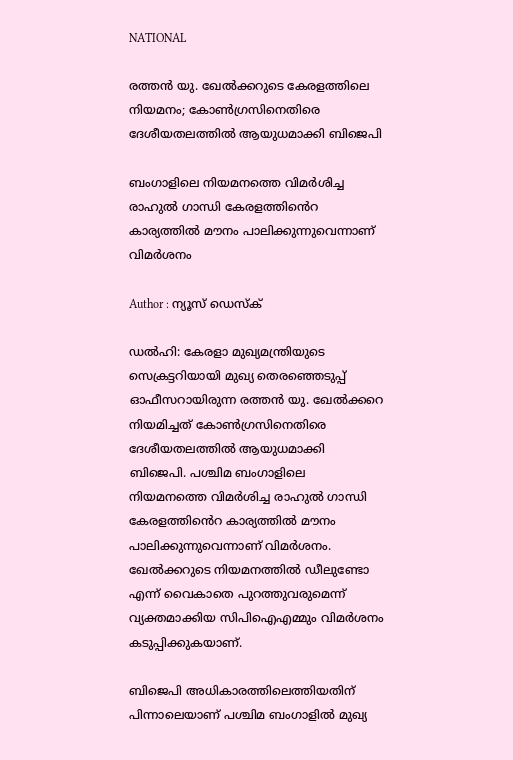NATIONAL

രത്തൻ യു. ഖേൽക്കറുടെ കേരളത്തിലെ നിയമനം; കോൺഗ്രസിനെതിരെ ദേശീയതലത്തിൽ ആയുധമാക്കി ബിജെപി

ബംഗാളിലെ നിയമനത്തെ വിമർശിച്ച രാഹുൽ ഗാന്ധി കേരളത്തിൻെറ കാര്യത്തിൽ മൗനം പാലിക്കുന്നുവെന്നാണ് വിമർശനം

Author : ന്യൂസ് ഡെസ്ക്

ഡൽഹി: കേരളാ മുഖ്യമന്ത്രിയുടെ സെക്രട്ടറിയായി മുഖ്യ തെരഞ്ഞെടുപ്പ് ഓഫീസറായിരുന്ന രത്തൻ യു. ഖേൽക്കറെ നിയമിച്ചത് കോൺഗ്രസിനെതിരെ ദേശീയതലത്തിൽ ആയുധമാക്കി ബിജെപി. പശ്ചിമ ബംഗാളിലെ നിയമനത്തെ വിമർശിച്ച രാഹുൽ ഗാന്ധി കേരളത്തിൻെറ കാര്യത്തിൽ മൗനം പാലിക്കുന്നുവെന്നാണ് വിമർശനം. ഖേൽക്കറുടെ നിയമനത്തിൽ ഡീലുണ്ടോ എന്ന് വൈകാതെ പുറത്തുവരുമെന്ന് വ്യക്തമാക്കിയ സിപിഐഎമ്മും വിമർശനം കടുപ്പിക്കുകയാണ്.

ബിജെപി അധികാരത്തിലെത്തിയതിന് പിന്നാലെയാണ് പശ്ചിമ ബംഗാളിൽ മുഖ്യ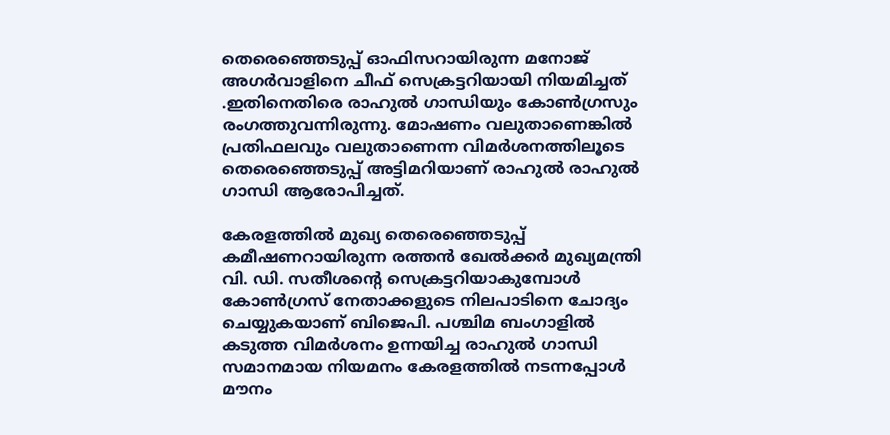തെരെഞ്ഞെടുപ്പ് ഓഫിസറായിരുന്ന മനോജ് അഗർവാളിനെ ചീഫ് സെക്രട്ടറിയായി നിയമിച്ചത് .ഇതിനെതിരെ രാഹുൽ ഗാന്ധിയും കോൺഗ്രസും രംഗത്തുവന്നിരുന്നു. മോഷണം വലുതാണെങ്കിൽ പ്രതിഫലവും വലുതാണെന്ന വിമർശനത്തിലൂടെ തെരെഞ്ഞെടുപ്പ് അട്ടിമറിയാണ് രാഹുൽ രാഹുൽ ഗാന്ധി ആരോപിച്ചത്.

കേരളത്തിൽ മുഖ്യ തെരെഞ്ഞെടുപ്പ് കമീഷണറായിരുന്ന രത്തൻ ഖേൽക്കർ മുഖ്യമന്ത്രി വി. ഡി. സതീശന്റെ സെക്രട്ടറിയാകുമ്പോൾ കോൺഗ്രസ് നേതാക്കളുടെ നിലപാടിനെ ചോദ്യം ചെയ്യുകയാണ് ബിജെപി. പശ്ചിമ ബംഗാളിൽ കടുത്ത വിമർശനം ഉന്നയിച്ച രാഹുൽ ഗാന്ധി സമാനമായ നിയമനം കേരളത്തിൽ നടന്നപ്പോൾ മൗനം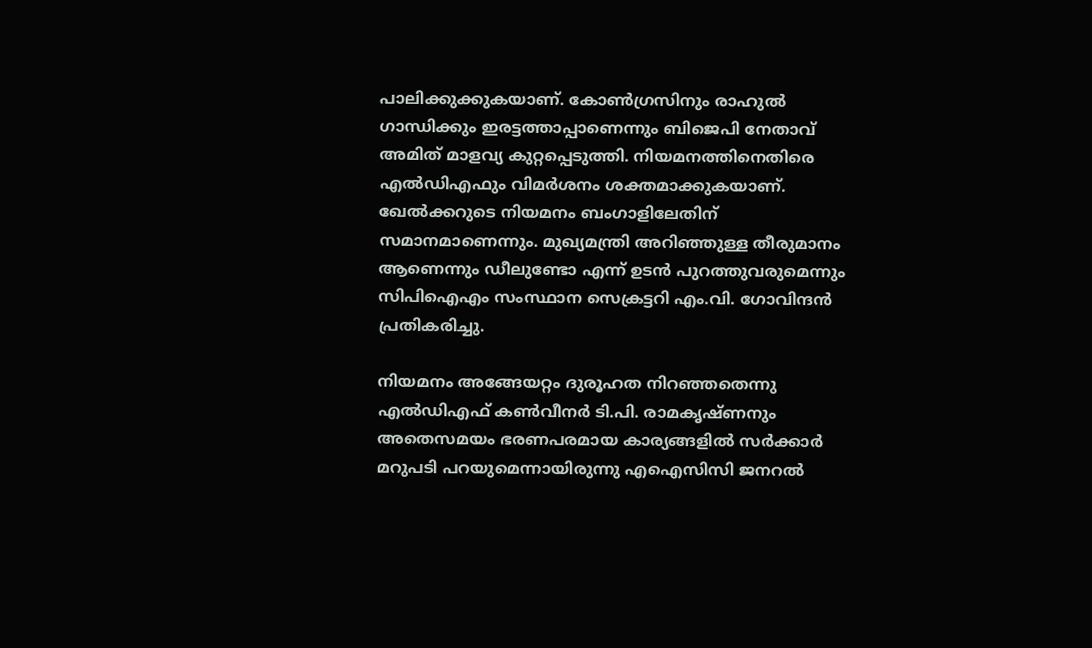പാലിക്കുക്കുകയാണ്. കോൺഗ്രസിനും രാഹുൽ ഗാന്ധിക്കും ഇരട്ടത്താപ്പാണെന്നും ബിജെപി നേതാവ് അമിത് മാളവ്യ കുറ്റപ്പെടുത്തി. നിയമനത്തിനെതിരെ എൽഡിഎഫും വിമർശനം ശക്തമാക്കുകയാണ്. ഖേൽക്കറുടെ നിയമനം ബംഗാളിലേതിന് സമാനമാണെന്നും. മുഖ്യമന്ത്രി അറിഞ്ഞുള്ള തീരുമാനം ആണെന്നും ഡീലുണ്ടോ എന്ന് ഉടൻ പുറത്തുവരുമെന്നും സിപിഐഎം സംസ്ഥാന സെക്രട്ടറി എം.വി. ഗോവിന്ദൻ പ്രതികരിച്ചു.

നിയമനം അങ്ങേയറ്റം ദുരൂഹത നിറഞ്ഞതെന്നു എൽഡിഎഫ് കൺവീനർ ടി.പി. രാമകൃഷ്‌ണനും അതെസമയം ഭരണപരമായ കാര്യങ്ങളിൽ സർക്കാർ മറുപടി പറയുമെന്നായിരുന്നു എഐസിസി ജനറൽ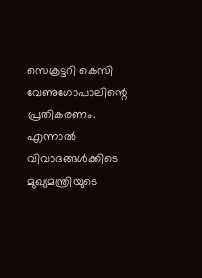സെക്രട്ടറി കെസി വേണുഗോപാലിന്റെ പ്രതികരണം. എന്നാൽ വിവാദങ്ങൾക്കിടെ മുഖ്യമന്ത്രിയുടെ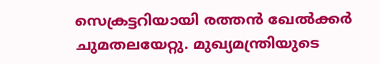സെക്രട്ടറിയായി രത്തൻ ഖേൽക്കർ ചുമതലയേറ്റു. മുഖ്യമന്ത്രിയുടെ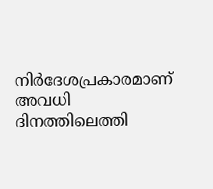നിർദേശപ്രകാരമാണ് അവധി ദിനത്തിലെത്തി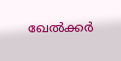ഖേൽക്കർ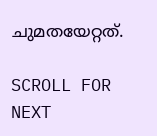ചുമതയേറ്റത്.

SCROLL FOR NEXT